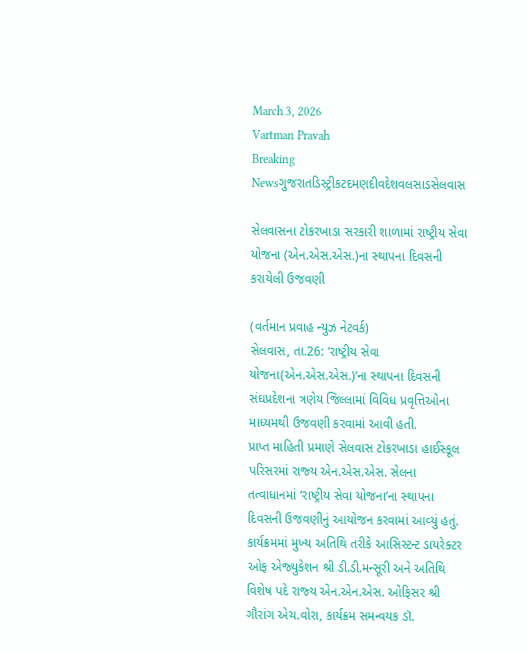March 3, 2026
Vartman Pravah
Breaking Newsગુજરાતડિસ્ટ્રીકટદમણદીવદેશવલસાડસેલવાસ

સેલવાસના ટોકરખાડા સરકારી શાળામાં રાષ્‍ટ્રીય સેવા યોજના (એન.એસ.એસ.)ના સ્‍થાપના દિવસની કરાયેલી ઉજવણી

(વર્તમાન પ્રવાહ ન્‍યુઝ નેટવર્ક)
સેલવાસ, તા.26: ‘રાષ્ટ્રીય સેવા યોજના(એન.એસ.એસ.)’ના સ્‍થાપના દિવસની સંઘપ્રદેશના ત્રણેય જિલ્લામાં વિવિધ પ્રવૃત્તિઓના માધ્‍યમથી ઉજવણી કરવામાં આવી હતી.
પ્રાપ્ત માહિતી પ્રમાણે સેલવાસ ટોકરખાડા હાઈસ્‍કૂલ પરિસરમાં રાજ્‍ય એન.એસ.એસ. સેલના તત્‍વાધાનમાં ‘રાષ્ટ્રીય સેવા યોજના’ના સ્‍થાપના દિવસની ઉજવણીનું આયોજન કરવામાં આવ્‍યું હતું. કાર્યક્રમમાં મુખ્‍ય અતિથિ તરીકે આસિસ્‍ટન્‍ટ ડાયરેક્‍ટર ઓફ એજ્‍યુકેશન શ્રી ડી.ડી.મન્‍સૂરી અને અતિથિ વિશેષ પદે રાજ્‍ય એન.એન.એસ. ઓફિસર શ્રી ગૌરાંગ એચ.વોરા, કાર્યક્રમ સમન્‍વયક ડૉ.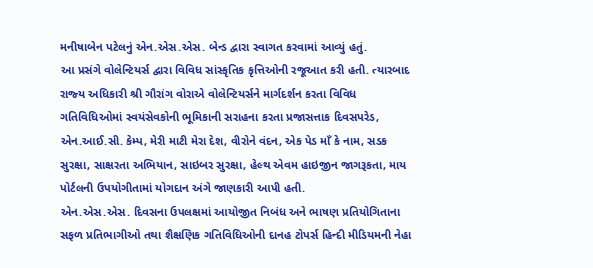મનીષાબેન પટેલનું એન.એસ.એસ. બેન્‍ડ દ્વારા સ્‍વાગત કરવામાં આવ્‍યું હતું.
આ પ્રસંગે વોલેન્‍ટિયર્સ દ્વારા વિવિધ સાંસ્‍કૃતિક કૃત્તિઓની રજૂઆત કરી હતી. ત્‍યારબાદ રાજ્‍ય અધિકારી શ્રી ગૌરાંગ વોરાએ વોલેન્‍ટિયર્સને માર્ગદર્શન કરતા વિવિધ ગતિવિધિઓમાં સ્‍વયંસેવકોની ભૂમિકાની સરાહના કરતા પ્રજાસત્તાક દિવસપરેડ, એન.આઈ.સી. કેમ્‍પ, મેરી માટી મેરા દેશ, વીરોને વંદન, એક પેડ માઁ કે નામ, સડક સુરક્ષા, સાક્ષરતા અભિયાન, સાઇબર સુરક્ષા, હેલ્‍થ એવમ હાઇજીન જાગરૂકતા, માય પોર્ટલની ઉપયોગીતામાં યોગદાન અંગે જાણકારી આપી હતી.
એન.એસ.એસ. દિવસના ઉપલક્ષમાં આયોજીત નિબંધ અને ભાષણ પ્રતિયોગિતાના સફળ પ્રતિભાગીઓ તથા શૈક્ષણિક ગતિવિધિઓની દાનહ ટોપર્સ હિન્‍દી મીડિયમની નેહા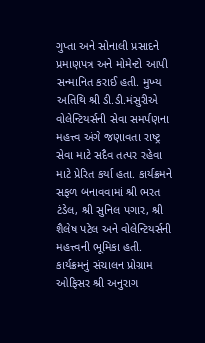ગુપ્તા અને સોનાલી પ્રસાદને પ્રમાણપત્ર અને મોમેન્‍ટો આપી સન્‍માનિત કરાઈ હતી. મુખ્‍ય અતિથિ શ્રી ડી.ડી.મંસુરીએ વોલેન્‍ટિયર્સની સેવા સમર્પણના મહત્ત્વ અંગે જણાવતા રાષ્ટ્ર સેવા માટે સદૈવ તત્‍પર રહેવા માટે પ્રેરિત કર્યા હતા. કાર્યક્રમને સફળ બનાવવામાં શ્રી ભરત ટંડેલ, શ્રી સુનિલ પગાર, શ્રી શૈલેષ પટેલ અને વોલેન્‍ટિયર્સની મહત્ત્વની ભૂમિકા હતી. કાર્યક્રમનું સંચાલન પ્રોગ્રામ ઓફિસર શ્રી અનુરાગ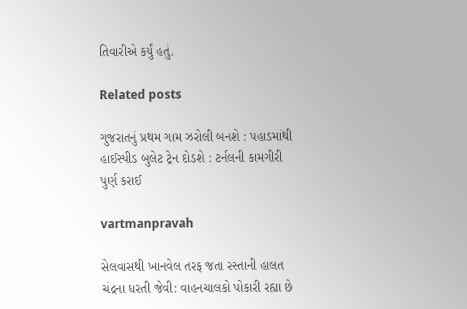તિવારીએ કર્યું હતું.

Related posts

ગુજરાતનું પ્રથમ ગામ ઝરોલી બનશે : પહાડમાંથી હાઈસ્‍પીડ બુલેટ ટ્રેન દોડશે : ટર્નલની કામગીરી પુર્ણ કરાઈ

vartmanpravah

સેલવાસથી ખાનવેલ તરફ જતા રસ્‍તાની હાલત ચંદ્રના ધરતી જેવી: વાહનચાલકો પોકારી રહ્યા છે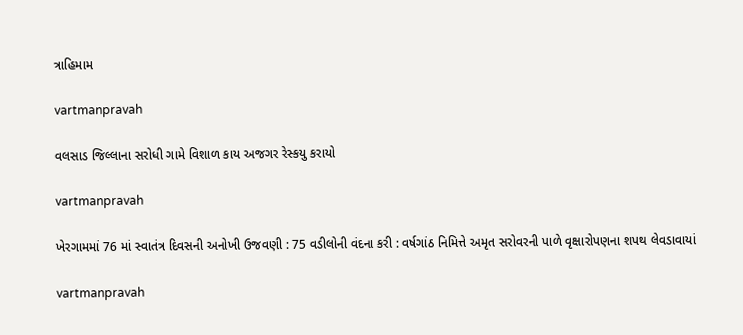ત્રાહિમામ

vartmanpravah

વલસાડ જિલ્લાના સરોધી ગામે વિશાળ કાય અજગર રેસ્‍કયુ કરાયો

vartmanpravah

ખેરગામમાં 76 માં સ્‍વાતંત્ર દિવસની અનોખી ઉજવણી : 75 વડીલોની વંદના કરી : વર્ષગાંઠ નિમિત્તે અમૃત સરોવરની પાળે વૃક્ષારોપણના શપથ લેવડાવાયાં

vartmanpravah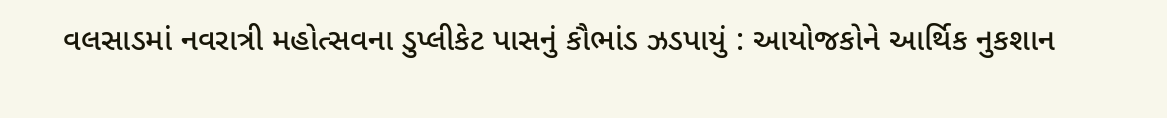વલસાડમાં નવરાત્રી મહોત્‍સવના ડુપ્‍લીકેટ પાસનું કૌભાંડ ઝડપાયું : આયોજકોને આર્થિક નુકશાન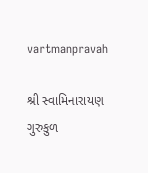vartmanpravah

શ્રી સ્‍વામિનારાયણ ગુરુકુળ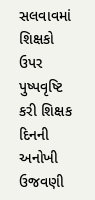સલવાવમાં શિક્ષકો ઉપર પુષ્‍પવૃષ્ટિ કરી શિક્ષક દિનની અનોખી ઉજવણી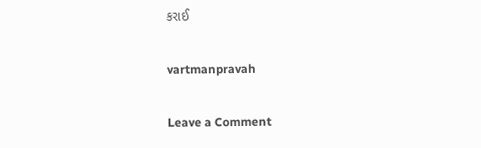કરાઈ

vartmanpravah

Leave a Comment